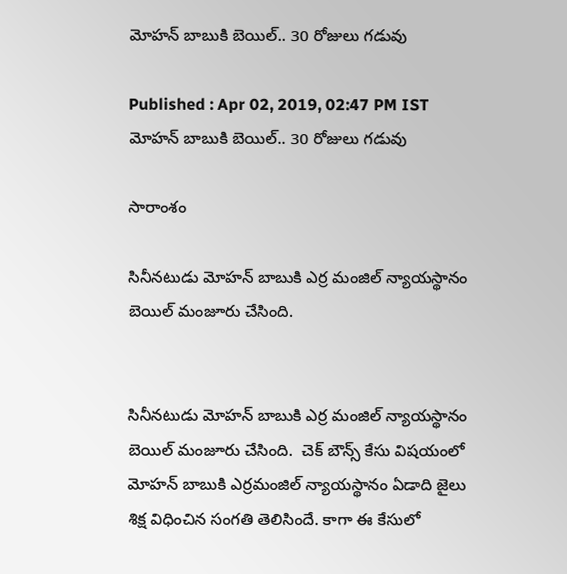మోహన్ బాబుకి బెయిల్.. 30 రోజులు గడువు

Published : Apr 02, 2019, 02:47 PM IST
మోహన్ బాబుకి బెయిల్.. 30 రోజులు గడువు

సారాంశం

సినీనటుడు మోహన్ బాబుకి ఎర్ర మంజిల్ న్యాయస్థానం బెయిల్ మంజూరు చేసింది.


సినీనటుడు మోహన్ బాబుకి ఎర్ర మంజిల్ న్యాయస్థానం బెయిల్ మంజూరు చేసింది.  చెక్ బౌన్స్ కేసు విషయంలో మోహన్ బాబుకి ఎర్రమంజిల్ న్యాయస్థానం ఏడాది జైలు శిక్ష విధించిన సంగతి తెలిసిందే. కాగా ఈ కేసులో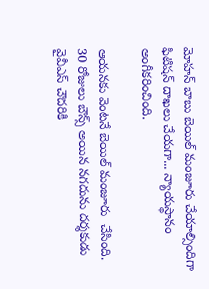మోహన్ బాబు బెయిల్ మంజూరు చేయాల్సిందిగా ఫిటిషన్ దాఖలు చేయగా... న్యాయస్థానం అంగీకరించింది.

ఆయనకు వెంటనే బెయిల్ మంజూరు  చేసింది. 30 రోజులు బౌన్స్ అయిన నగదును దర్శకుడు వైవీఎస్ చౌదరికి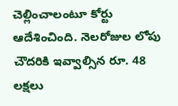చెల్లించాలంటూ కోర్టు ఆదేశించింది. నెలరోజుల లోపు చౌదరికి ఇవ్వాల్సిన రూ. 48 లక్షలు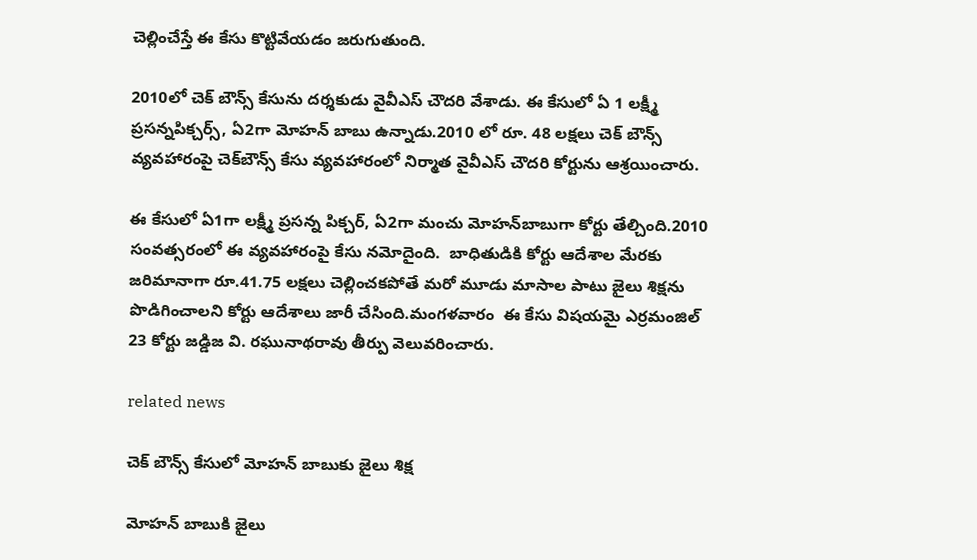చెల్లించేస్తే ఈ కేసు కొట్టివేయడం జరుగుతుంది.

2010లో చెక్ బౌన్స్ కేసును దర్శకుడు వైవీఎస్ చౌదరి వేశాడు. ఈ కేసులో ఏ 1 లక్ష్మీ ప్రసన్నపిక్చర్స్, ఏ2గా మోహన్ బాబు ఉన్నాడు.2010 లో రూ. 48 లక్షలు చెక్ బౌన్స్ వ్యవహారంపై చెక్‌బౌన్స్‌ కేసు వ్యవహారంలో నిర్మాత వైవీఎస్‌ చౌదరి కోర్టును ఆశ్రయించారు.

ఈ కేసులో ఏ1గా లక్ష్మీ ప్రసన్న పిక్చర్‌, ఏ2గా మంచు మోహన్‌బాబుగా కోర్టు తేల్చింది.2010 సంవత్సరంలో ఈ వ్యవహారంపై కేసు నమోదైంది.  బాధితుడికి కోర్టు ఆదేశాల మేరకు జరిమానాగా రూ.41.75 లక్షలు చెల్లించకపోతే మరో మూడు మాసాల పాటు జైలు శిక్షను పొడిగించాలని కోర్టు ఆదేశాలు జారీ చేసింది.మంగళవారం  ఈ కేసు విషయమై ఎర్రమంజిల్ 23 కోర్టు జడ్డిజ వి. రఘునాథరావు తీర్పు వెలువరించారు.

related news

చెక్ బౌన్స్ కేసులో మోహన్ బాబుకు జైలు శిక్ష

మోహన్ బాబుకి జైలు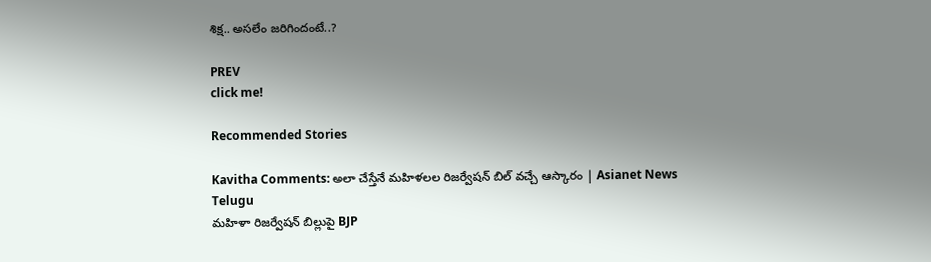శిక్ష.. అసలేం జరిగిందంటే..?

PREV
click me!

Recommended Stories

Kavitha Comments: అలా చేస్తేనే మహిళలల రిజర్వేషన్ బిల్ వచ్చే ఆస్కారం | Asianet News Telugu
మహిళా రిజర్వేషన్ బిల్లుపై BJP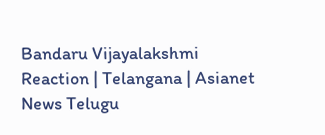Bandaru Vijayalakshmi Reaction | Telangana | Asianet News Telugu